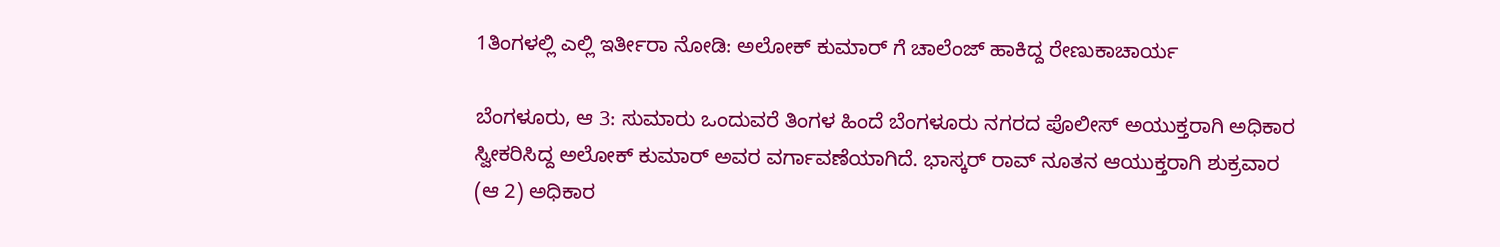1ತಿಂಗಳಲ್ಲಿ ಎಲ್ಲಿ ಇರ್ತೀರಾ ನೋಡಿ: ಅಲೋಕ್ ಕುಮಾರ್ ಗೆ ಚಾಲೆಂಜ್ ಹಾಕಿದ್ದ ರೇಣುಕಾಚಾರ್ಯ

ಬೆಂಗಳೂರು, ಆ 3: ಸುಮಾರು ಒಂದುವರೆ ತಿಂಗಳ ಹಿಂದೆ ಬೆಂಗಳೂರು ನಗರದ ಪೊಲೀಸ್ ಅಯುಕ್ತರಾಗಿ ಅಧಿಕಾರ ಸ್ವೀಕರಿಸಿದ್ದ ಅಲೋಕ್ ಕುಮಾರ್ ಅವರ ವರ್ಗಾವಣೆಯಾಗಿದೆ. ಭಾಸ್ಕರ್ ರಾವ್ ನೂತನ ಆಯುಕ್ತರಾಗಿ ಶುಕ್ರವಾರ (ಆ 2) ಅಧಿಕಾರ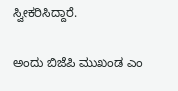ಸ್ವೀಕರಿಸಿದ್ದಾರೆ.

ಅಂದು ಬಿಜೆಪಿ ಮುಖಂಡ ಎಂ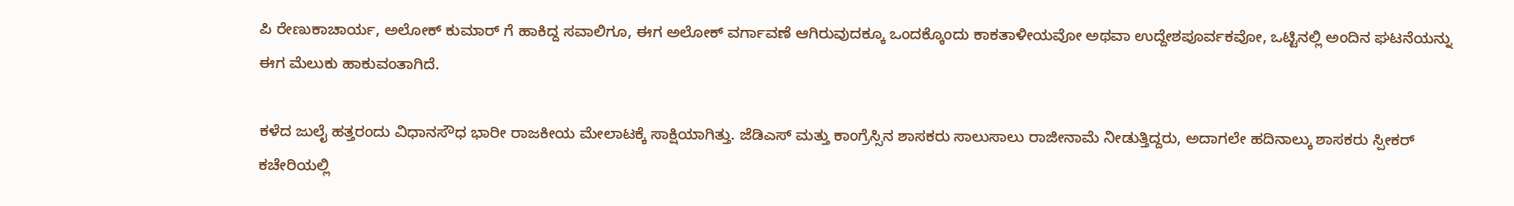ಪಿ ರೇಣುಕಾಚಾರ್ಯ, ಅಲೋಕ್ ಕುಮಾರ್ ಗೆ ಹಾಕಿದ್ದ ಸವಾಲಿಗೂ, ಈಗ ಅಲೋಕ್ ವರ್ಗಾವಣೆ ಆಗಿರುವುದಕ್ಕೂ ಒಂದಕ್ಕೊಂದು ಕಾಕತಾಳೀಯವೋ ಅಥವಾ ಉದ್ದೇಶಪೂರ್ವಕವೋ, ಒಟ್ಟಿನಲ್ಲಿ ಅಂದಿನ ಘಟನೆಯನ್ನು ಈಗ ಮೆಲುಕು ಹಾಕುವಂತಾಗಿದೆ.

ಕಳೆದ ಜುಲೈ ಹತ್ತರಂದು ವಿಧಾನಸೌಧ ಭಾರೀ ರಾಜಕೀಯ ಮೇಲಾಟಕ್ಕೆ ಸಾಕ್ಷಿಯಾಗಿತ್ತು. ಜೆಡಿಎಸ್ ಮತ್ತು ಕಾಂಗ್ರೆಸ್ಸಿನ ಶಾಸಕರು ಸಾಲುಸಾಲು ರಾಜೀನಾಮೆ ನೀಡುತ್ತಿದ್ದರು, ಅದಾಗಲೇ ಹದಿನಾಲ್ಕು ಶಾಸಕರು ಸ್ಪೀಕರ್ ಕಚೇರಿಯಲ್ಲಿ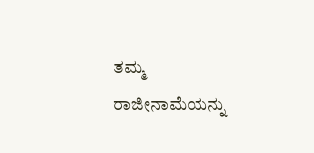ತಮ್ಮ ರಾಜೀನಾಮೆಯನ್ನು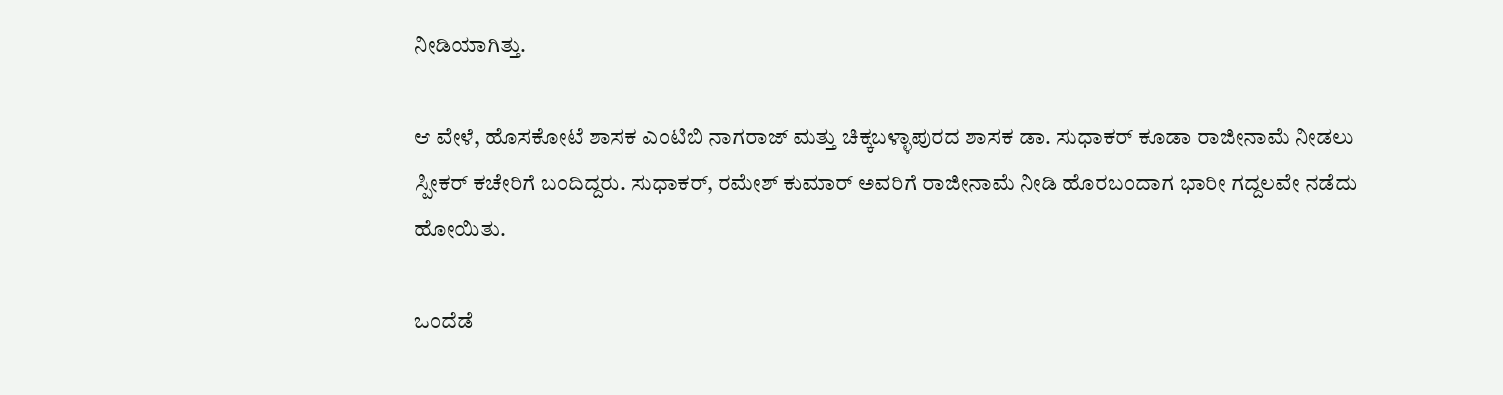ನೀಡಿಯಾಗಿತ್ತು.

ಆ ವೇಳೆ, ಹೊಸಕೋಟೆ ಶಾಸಕ ಎಂಟಿಬಿ ನಾಗರಾಜ್ ಮತ್ತು ಚಿಕ್ಕಬಳ್ಳಾಪುರದ ಶಾಸಕ ಡಾ. ಸುಧಾಕರ್ ಕೂಡಾ ರಾಜೀನಾಮೆ ನೀಡಲು ಸ್ಪೀಕರ್ ಕಚೇರಿಗೆ ಬಂದಿದ್ದರು. ಸುಧಾಕರ್, ರಮೇಶ್ ಕುಮಾರ್ ಅವರಿಗೆ ರಾಜೀನಾಮೆ ನೀಡಿ ಹೊರಬಂದಾಗ ಭಾರೀ ಗದ್ದಲವೇ ನಡೆದು ಹೋಯಿತು.

ಒಂದೆಡೆ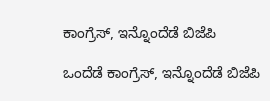ಕಾಂಗ್ರೆಸ್, ಇನ್ನೊಂದೆಡೆ ಬಿಜೆಪಿ

ಒಂದೆಡೆ ಕಾಂಗ್ರೆಸ್, ಇನ್ನೊಂದೆಡೆ ಬಿಜೆಪಿ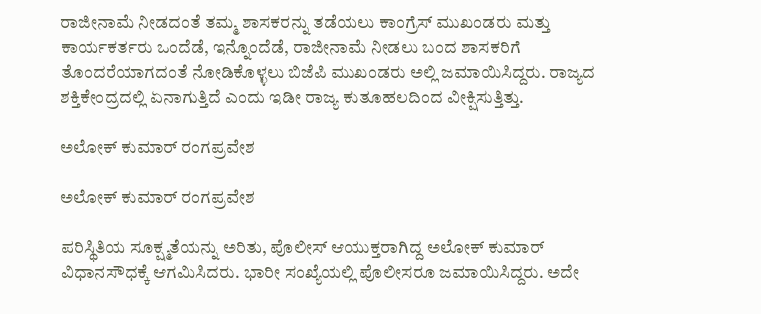ರಾಜೀನಾಮೆ ನೀಡದಂತೆ ತಮ್ಮ ಶಾಸಕರನ್ನು ತಡೆಯಲು ಕಾಂಗ್ರೆಸ್ ಮುಖಂಡರು ಮತ್ತು ಕಾರ್ಯಕರ್ತರು ಒಂದೆಡೆ, ಇನ್ನೊಂದೆಡೆ, ರಾಜೀನಾಮೆ ನೀಡಲು ಬಂದ ಶಾಸಕರಿಗೆ ತೊಂದರೆಯಾಗದಂತೆ ನೋಡಿಕೊಳ್ಳಲು ಬಿಜೆಪಿ ಮುಖಂಡರು ಅಲ್ಲಿ ಜಮಾಯಿಸಿದ್ದರು. ರಾಜ್ಯದ ಶಕ್ತಿಕೇಂದ್ರದಲ್ಲಿ ಏನಾಗುತ್ತಿದೆ ಎಂದು ಇಡೀ ರಾಜ್ಯ ಕುತೂಹಲದಿಂದ ವೀಕ್ಷಿಸುತ್ತಿತ್ತು.

ಅಲೋಕ್ ಕುಮಾರ್ ರಂಗಪ್ರವೇಶ

ಅಲೋಕ್ ಕುಮಾರ್ ರಂಗಪ್ರವೇಶ

ಪರಿಸ್ಥಿತಿಯ ಸೂಕ್ಷ್ಮತೆಯನ್ನು ಅರಿತು, ಪೊಲೀಸ್ ಆಯುಕ್ತರಾಗಿದ್ದ ಅಲೋಕ್ ಕುಮಾರ್ ವಿಧಾನಸೌಧಕ್ಕೆ ಆಗಮಿಸಿದರು. ಭಾರೀ ಸಂಖ್ಯೆಯಲ್ಲಿ ಪೊಲೀಸರೂ ಜಮಾಯಿಸಿದ್ದರು. ಅದೇ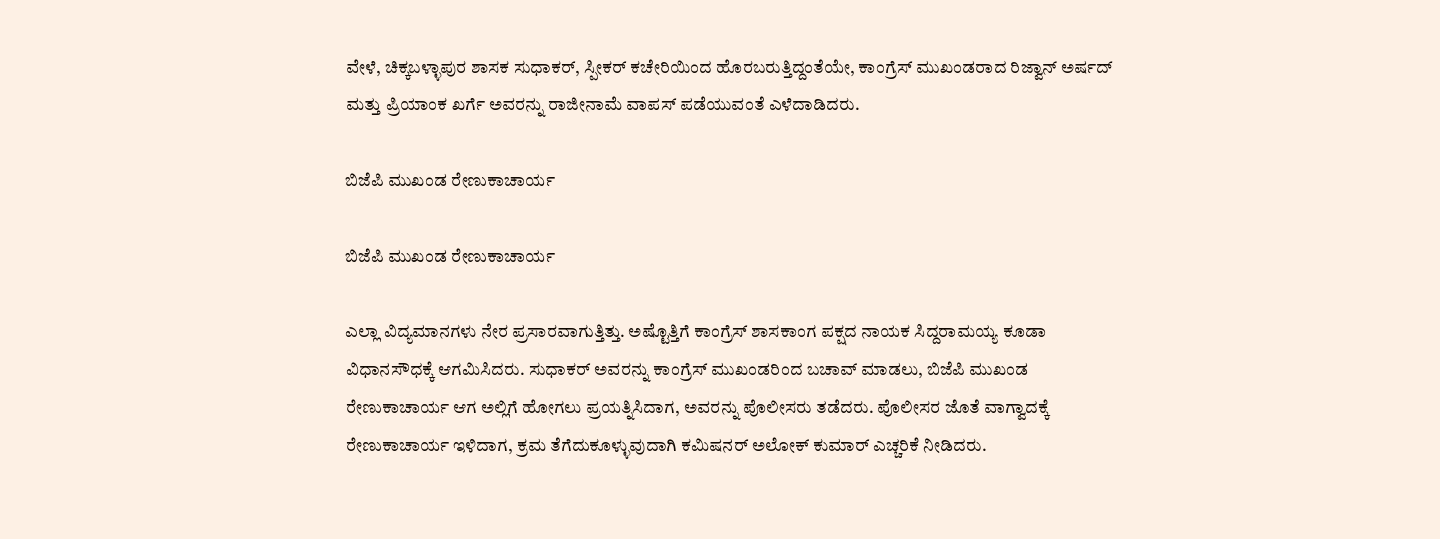ವೇಳೆ, ಚಿಕ್ಕಬಳ್ಳಾಪುರ ಶಾಸಕ ಸುಧಾಕರ್, ಸ್ಪೀಕರ್ ಕಚೇರಿಯಿಂದ ಹೊರಬರುತ್ತಿದ್ದಂತೆಯೇ, ಕಾಂಗ್ರೆಸ್ ಮುಖಂಡರಾದ ರಿಜ್ವಾನ್ ಅರ್ಷದ್ ಮತ್ತು ಪ್ರಿಯಾಂಕ ಖರ್ಗೆ ಅವರನ್ನು ರಾಜೀನಾಮೆ ವಾಪಸ್ ಪಡೆಯುವಂತೆ ಎಳೆದಾಡಿದರು.

ಬಿಜೆಪಿ ಮುಖಂಡ ರೇಣುಕಾಚಾರ್ಯ

ಬಿಜೆಪಿ ಮುಖಂಡ ರೇಣುಕಾಚಾರ್ಯ

ಎಲ್ಲಾ ವಿದ್ಯಮಾನಗಳು ನೇರ ಪ್ರಸಾರವಾಗುತ್ತಿತ್ತು. ಅಷ್ಟೊತ್ತಿಗೆ ಕಾಂಗ್ರೆಸ್ ಶಾಸಕಾಂಗ ಪಕ್ಷದ ನಾಯಕ ಸಿದ್ದರಾಮಯ್ಯ ಕೂಡಾ ವಿಧಾನಸೌಧಕ್ಕೆ ಆಗಮಿಸಿದರು. ಸುಧಾಕರ್ ಅವರನ್ನು ಕಾಂಗ್ರೆಸ್ ಮುಖಂಡರಿಂದ ಬಚಾವ್ ಮಾಡಲು, ಬಿಜೆಪಿ ಮುಖಂಡ ರೇಣುಕಾಚಾರ್ಯ ಆಗ ಅಲ್ಲಿಗೆ ಹೋಗಲು ಪ್ರಯತ್ನಿಸಿದಾಗ, ಅವರನ್ನು ಪೊಲೀಸರು ತಡೆದರು. ಪೊಲೀಸರ ಜೊತೆ ವಾಗ್ವಾದಕ್ಕೆ ರೇಣುಕಾಚಾರ್ಯ ಇಳಿದಾಗ, ಕ್ರಮ ತೆಗೆದುಕೂಳ್ಳುವುದಾಗಿ ಕಮಿಷನರ್ ಅಲೋಕ್ ಕುಮಾರ್ ಎಚ್ಚರಿಕೆ ನೀಡಿದರು.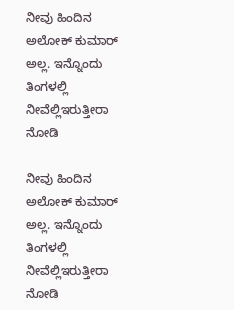ನೀವು ಹಿಂದಿನ ಅಲೋಕ್ ಕುಮಾರ್ ಅಲ್ಲ. ಇನ್ನೊಂದು ತಿಂಗಳಲ್ಲಿ ನೀವೆಲ್ಲಿಇರುತ್ತೀರಾ ನೋಡಿ

ನೀವು ಹಿಂದಿನ ಅಲೋಕ್ ಕುಮಾರ್ ಅಲ್ಲ. ಇನ್ನೊಂದು ತಿಂಗಳಲ್ಲಿ ನೀವೆಲ್ಲಿಇರುತ್ತೀರಾ ನೋಡಿ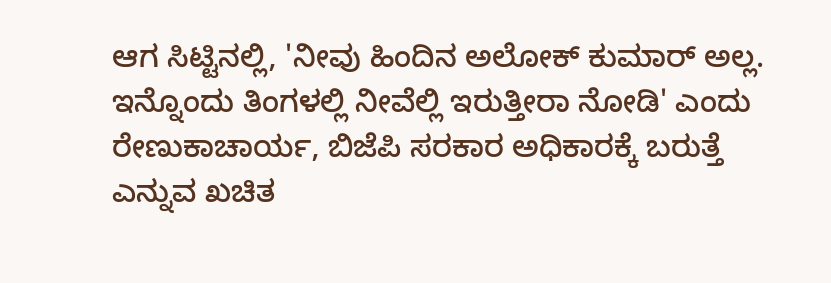ಆಗ ಸಿಟ್ಟಿನಲ್ಲಿ, 'ನೀವು ಹಿಂದಿನ ಅಲೋಕ್ ಕುಮಾರ್ ಅಲ್ಲ. ಇನ್ನೊಂದು ತಿಂಗಳಲ್ಲಿ ನೀವೆಲ್ಲಿ ಇರುತ್ತೀರಾ ನೋಡಿ' ಎಂದು ರೇಣುಕಾಚಾರ್ಯ, ಬಿಜೆಪಿ ಸರಕಾರ ಅಧಿಕಾರಕ್ಕೆ ಬರುತ್ತೆ ಎನ್ನುವ ಖಚಿತ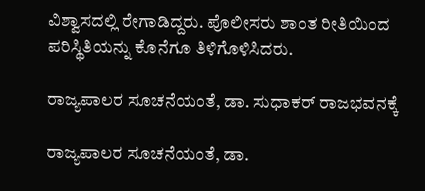ವಿಶ್ವಾಸದಲ್ಲಿ ರೇಗಾಡಿದ್ದರು. ಪೊಲೀಸರು ಶಾಂತ ರೀತಿಯಿಂದ ಪರಿಸ್ಥಿತಿಯನ್ನು ಕೊನೆಗೂ ತಿಳಿಗೊಳಿಸಿದರು.

ರಾಜ್ಯಪಾಲರ ಸೂಚನೆಯಂತೆ, ಡಾ. ಸುಧಾಕರ್ ರಾಜಭವನಕ್ಕೆ

ರಾಜ್ಯಪಾಲರ ಸೂಚನೆಯಂತೆ, ಡಾ.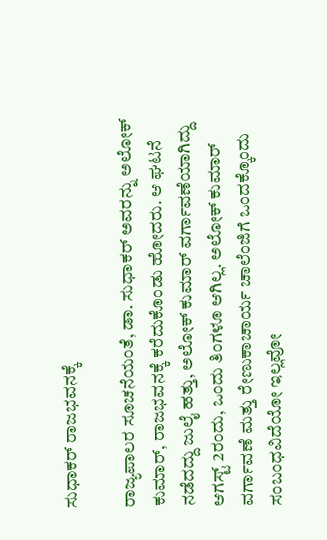ಸುಧಾಕರ್ ರಾಜಭವನಕ್ಕೆ

ರಾಜ್ಯಪಾಲರ ಸೂಚನೆಯಂತೆ, ಡಾ. ಸುಧಾಕರ್ ಅವರನ್ನು ಅಲೋಕ್ ಕುಮಾರ್, ರಾಜಭವನಕ್ಕೆ ಕರೆದುಕೊಂಡು ಹೋದರು. ಆ ಘಟನೆ ನಡೆದದ್ದು ಜುಲೈ ಹತ್ತು, ಅಲೋಕ್ ಕುಮಾರ್ ವರ್ಗಾವಣೆಯಾಗಿದ್ದು ಆಗಸ್ಟ್ 2ರಂದು, ಒಂದು ತಿಂಗಳೂ ಆಗಿಲ್ಲ. ಅಲೋಕ್ ಕುಮಾರ್ ವರ್ಗಾವಣೆ ಮತ್ತು ರೇಣುಕಾಚಾರ್ಯ ಚಾಲೆಂಜಿಗೆ ಒಂದಕ್ಕೊಂದು ಸಂಬಂಧವಿದೆಯೋ ಇಲ್ಲವೋ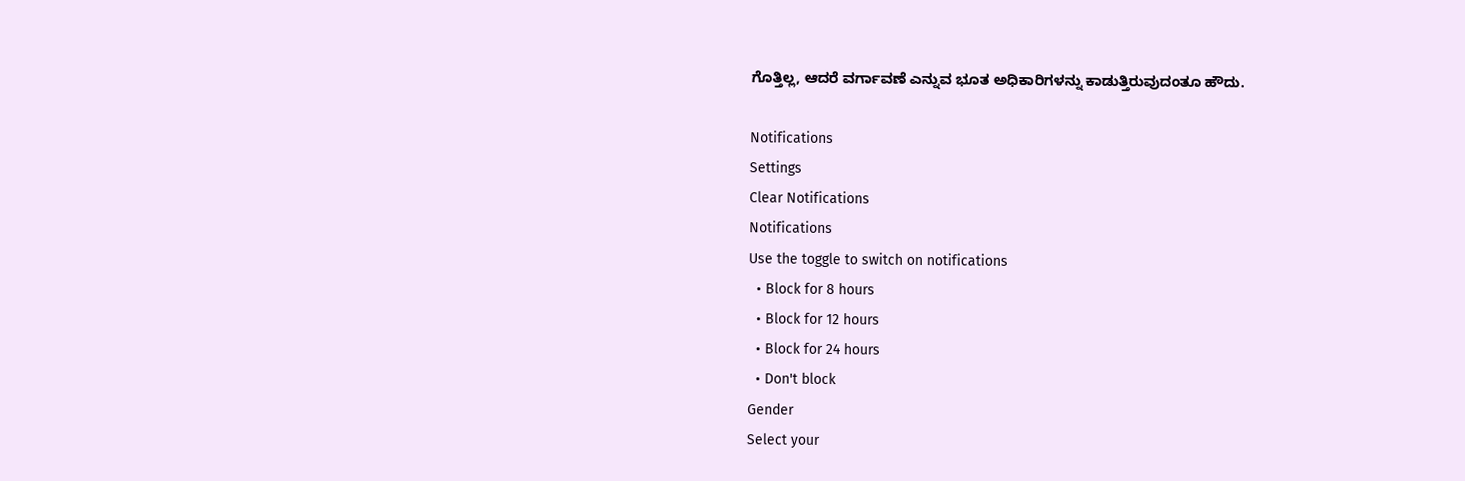ಗೊತ್ತಿಲ್ಲ, ಆದರೆ ವರ್ಗಾವಣೆ ಎನ್ನುವ ಭೂತ ಅಧಿಕಾರಿಗಳನ್ನು ಕಾಡುತ್ತಿರುವುದಂತೂ ಹೌದು.

Notifications
Settings
Clear Notifications
Notifications
Use the toggle to switch on notifications
  • Block for 8 hours
  • Block for 12 hours
  • Block for 24 hours
  • Don't block
Gender
Select your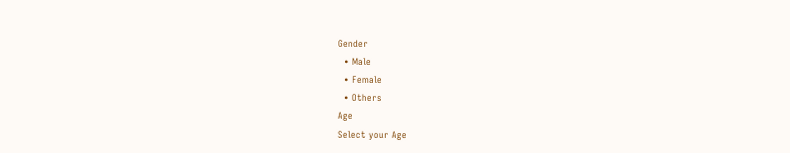Gender
  • Male
  • Female
  • Others
Age
Select your Age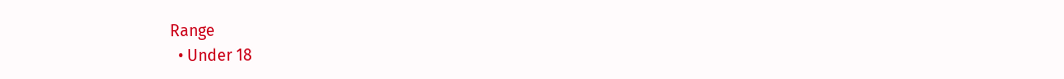Range
  • Under 18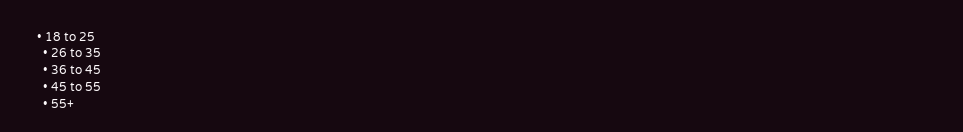• 18 to 25
  • 26 to 35
  • 36 to 45
  • 45 to 55
  • 55+